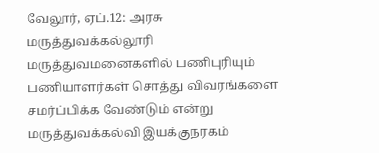வேலூர், ஏப்.12: அரசு மருத்துவக்கல்லூரி மருத்துவமனைகளில் பணிபுரியும் பணியாளர்கள் சொத்து விவரங்களை சமர்ப்பிக்க வேண்டும் என்று மருத்துவக்கல்வி இயக்குநரகம்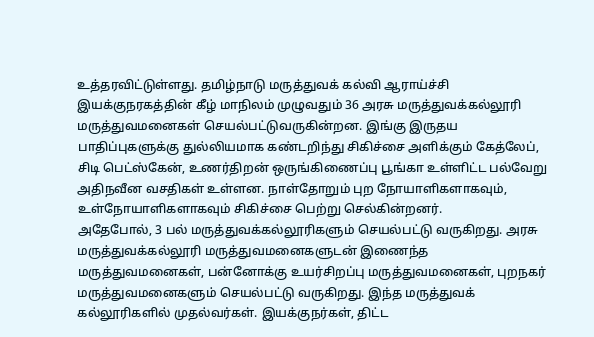உத்தரவிட்டுள்ளது. தமிழ்நாடு மருத்துவக் கல்வி ஆராய்ச்சி இயக்குநரகத்தின் கீழ் மாநிலம் முழுவதும் 36 அரசு மருத்துவக்கல்லூரி மருத்துவமனைகள் செயல்பட்டுவருகின்றன. இங்கு இருதய பாதிப்புகளுக்கு துல்லியமாக கண்டறிந்து சிகிச்சை அளிக்கும் கேத்லேப், சிடி பெட்ஸ்கேன், உணர்திறன் ஒருங்கிணைப்பு பூங்கா உள்ளிட்ட பல்வேறு அதிநவீன வசதிகள் உள்ளன. நாள்தோறும் புற நோயாளிகளாகவும், உள்நோயாளிகளாகவும் சிகிச்சை பெற்று செல்கின்றனர்.
அதேபோல், 3 பல் மருத்துவக்கல்லூரிகளும் செயல்பட்டு வருகிறது. அரசு மருத்துவக்கல்லூரி மருத்துவமனைகளுடன் இணைந்த மருத்துவமனைகள், பன்னோக்கு உயர்சிறப்பு மருத்துவமனைகள், புறநகர் மருத்துவமனைகளும் செயல்பட்டு வருகிறது. இந்த மருத்துவக் கல்லூரிகளில் முதல்வர்கள். இயக்குநர்கள், திட்ட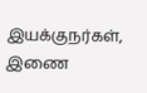இயக்குநர்கள், இணை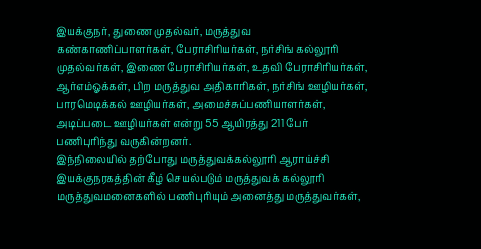இயக்குநர், துணை முதல்வர், மருத்துவ கண்காணிப்பாளர்கள், பேராசிரியர்கள், நர்சிங் கல்லூரி முதல்வர்கள், இணை பேராசிரியர்கள், உதவி பேராசிரியர்கள், ஆர்எம்ஓக்கள், பிற மருத்துவ அதிகாரிகள், நர்சிங் ஊழியர்கள், பாரமெடிக்கல் ஊழியர்கள், அமைச்சுப்பணியாளர்கள், அடிப்படை ஊழியர்கள் என்று 55 ஆயிரத்து 211 பேர் பணிபுரிந்து வருகின்றனர்.
இந்நிலையில் தற்போது மருத்துவக்கல்லூரி ஆராய்ச்சி இயக்குநரகத்தின் கீழ் செயல்படும் மருத்துவக் கல்லூரி மருத்துவமனைகளில் பணிபுரியும் அனைத்து மருத்துவர்கள்,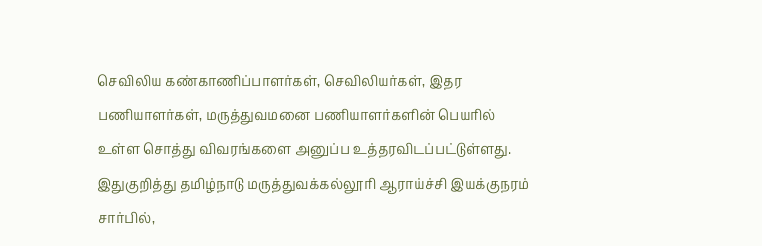செவிலிய கண்காணிப்பாளர்கள், செவிலியர்கள், இதர பணியாளர்கள், மருத்துவமனை பணியாளர்களின் பெயரில் உள்ள சொத்து விவரங்களை அனுப்ப உத்தரவிடப்பட்டுள்ளது. இதுகுறித்து தமிழ்நாடு மருத்துவக்கல்லூரி ஆராய்ச்சி இயக்குநரம் சார்பில்,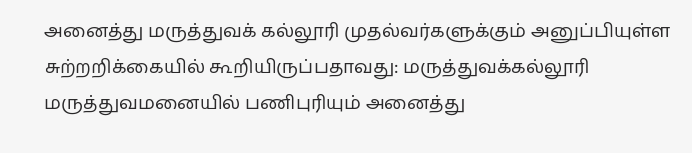அனைத்து மருத்துவக் கல்லூரி முதல்வர்களுக்கும் அனுப்பியுள்ள சுற்றறிக்கையில் கூறியிருப்பதாவது: மருத்துவக்கல்லூரி மருத்துவமனையில் பணிபுரியும் அனைத்து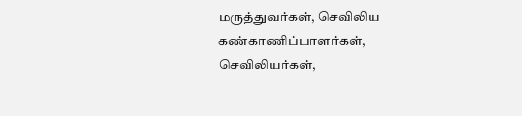மருத்துவர்கள், செவிலிய கண்காணிப்பாளர்கள், செவிலியர்கள்,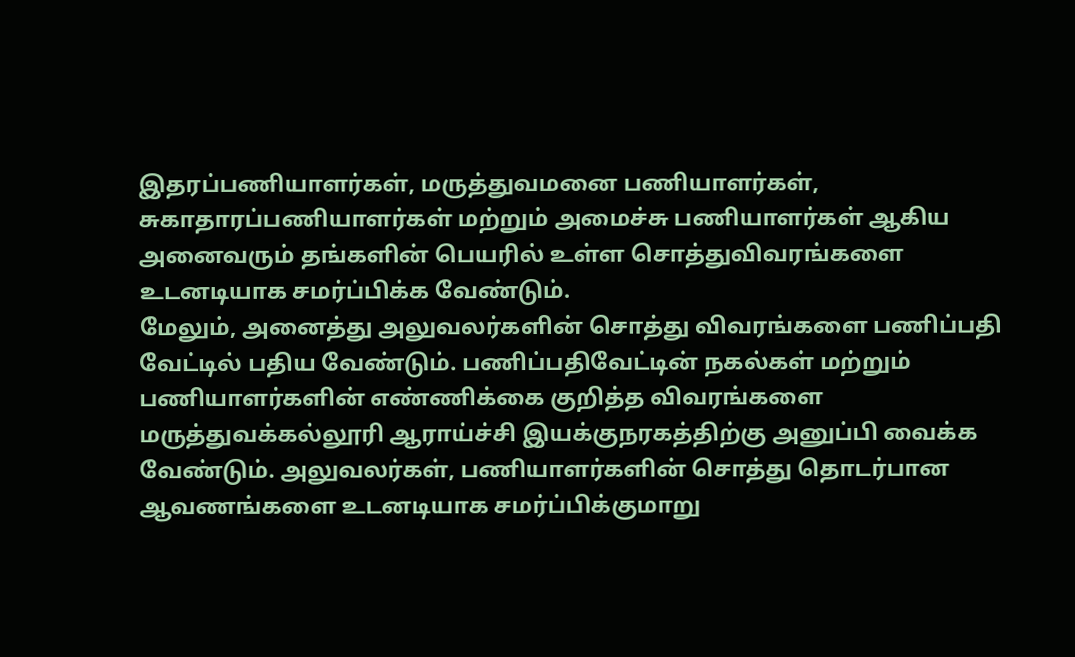இதரப்பணியாளர்கள், மருத்துவமனை பணியாளர்கள், சுகாதாரப்பணியாளர்கள் மற்றும் அமைச்சு பணியாளர்கள் ஆகிய அனைவரும் தங்களின் பெயரில் உள்ள சொத்துவிவரங்களை உடனடியாக சமர்ப்பிக்க வேண்டும்.
மேலும், அனைத்து அலுவலர்களின் சொத்து விவரங்களை பணிப்பதி வேட்டில் பதிய வேண்டும். பணிப்பதிவேட்டின் நகல்கள் மற்றும் பணியாளர்களின் எண்ணிக்கை குறித்த விவரங்களை மருத்துவக்கல்லூரி ஆராய்ச்சி இயக்குநரகத்திற்கு அனுப்பி வைக்க வேண்டும். அலுவலர்கள், பணியாளர்களின் சொத்து தொடர்பான ஆவணங்களை உடனடியாக சமர்ப்பிக்குமாறு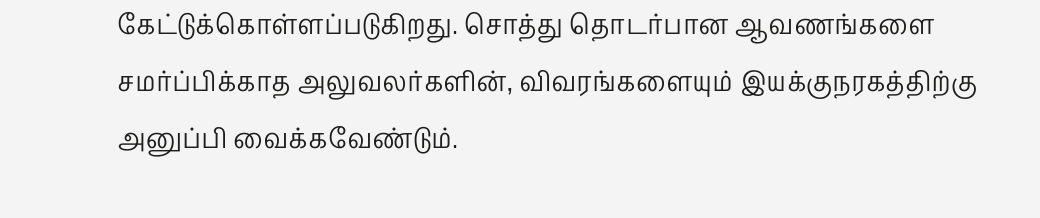கேட்டுக்கொள்ளப்படுகிறது. சொத்து தொடர்பான ஆவணங்களை சமர்ப்பிக்காத அலுவலர்களின், விவரங்களையும் இயக்குநரகத்திற்கு அனுப்பி வைக்கவேண்டும்.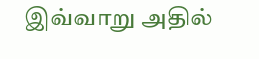இவ்வாறு அதில்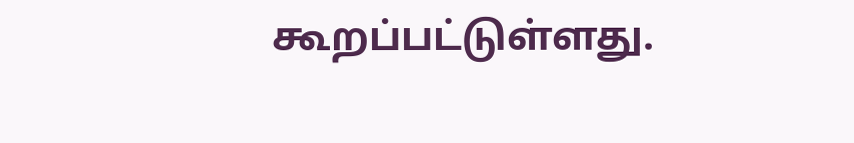கூறப்பட்டுள்ளது.